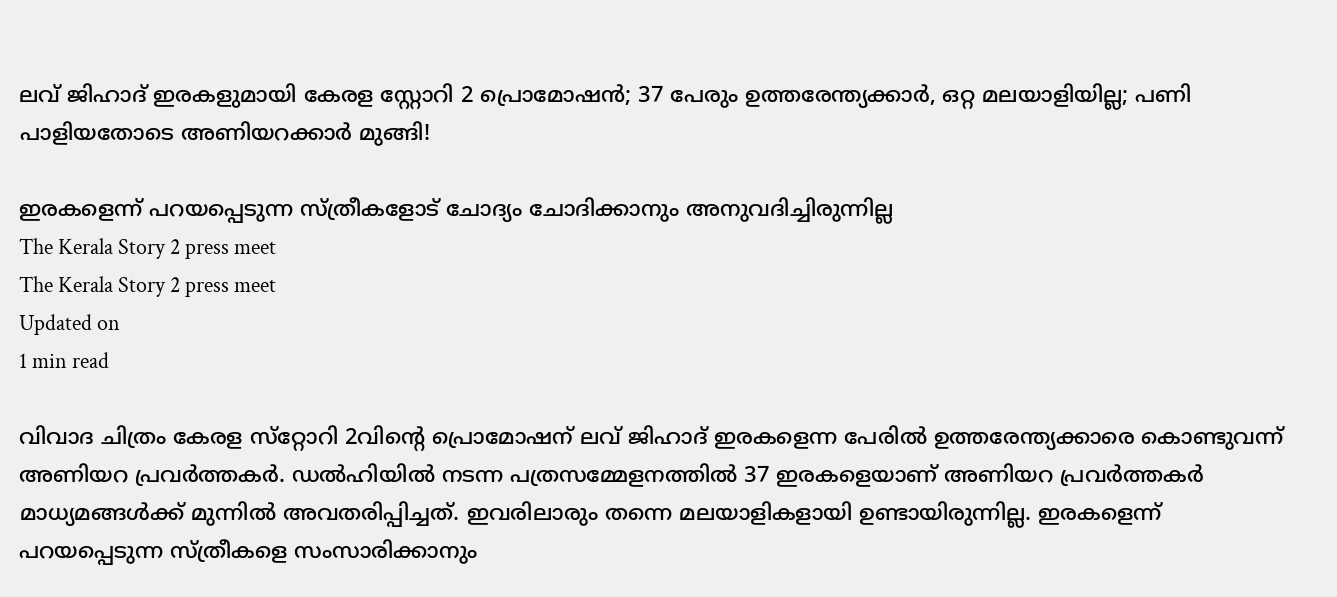ലവ് ജിഹാദ് ഇരകളുമായി കേരള സ്റ്റോറി 2 പ്രൊമോഷന്‍; 37 പേരും ഉത്തരേന്ത്യക്കാര്‍, ഒറ്റ മലയാളിയില്ല; പണി പാളിയതോടെ അണിയറക്കാര്‍ മുങ്ങി!

ഇരകളെന്ന് പറയപ്പെടുന്ന സ്ത്രീകളോട് ചോദ്യം ചോദിക്കാനും അനുവദിച്ചിരുന്നില്ല
The Kerala Story 2 press meet
The Kerala Story 2 press meet
Updated on
1 min read

വിവാദ ചിത്രം കേരള സ്‌റ്റോറി 2വിന്റെ പ്രൊമോഷന് ലവ് ജിഹാദ് ഇരകളെന്ന പേരില്‍ ഉത്തരേന്ത്യക്കാരെ കൊണ്ടുവന്ന് അണിയറ പ്രവര്‍ത്തകര്‍. ഡല്‍ഹിയില്‍ നടന്ന പത്രസമ്മേളനത്തില്‍ 37 ഇരകളെയാണ് അണിയറ പ്രവര്‍ത്തകര്‍ മാധ്യമങ്ങള്‍ക്ക് മുന്നില്‍ അവതരിപ്പിച്ചത്. ഇവരിലാരും തന്നെ മലയാളികളായി ഉണ്ടായിരുന്നില്ല. ഇരകളെന്ന് പറയപ്പെടുന്ന സ്ത്രീകളെ സംസാരിക്കാനും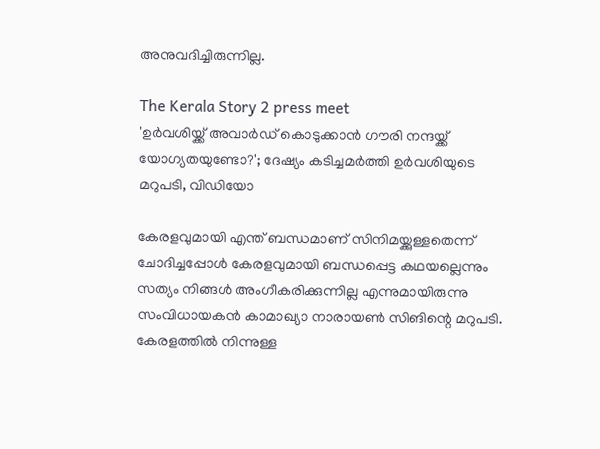അനുവദിച്ചിരുന്നില്ല.

The Kerala Story 2 press meet
'ഉര്‍വശിയ്ക്ക് അവാര്‍ഡ് കൊടുക്കാന്‍ ഗൗരി നന്ദയ്ക്ക് യോഗ്യതയുണ്ടോ?'; ദേഷ്യം കടിച്ചമര്‍ത്തി ഉര്‍വശിയുടെ മറുപടി, വിഡിയോ

കേരളവുമായി എന്ത് ബന്ധമാണ് സിനിമയ്ക്കുള്ളതെന്ന് ചോദിച്ചപ്പോള്‍ കേരളവുമായി ബന്ധപ്പെട്ട കഥയല്ലെന്നും സത്യം നിങ്ങള്‍ അംഗീകരിക്കുന്നില്ല എന്നുമായിരുന്നു സംവിധായകന്‍ കാമാഖ്യാ നാരായണ്‍ സിങിന്റെ മറുപടി. കേരളത്തില്‍ നിന്നുള്ള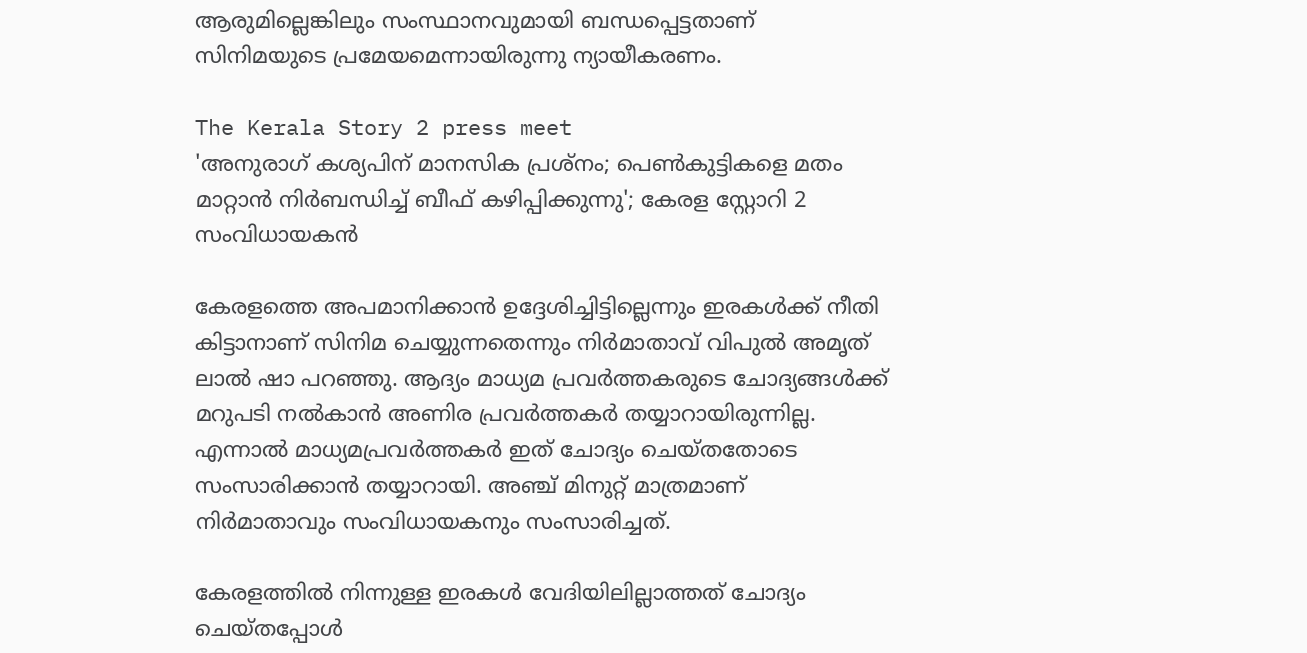ആരുമില്ലെങ്കിലും സംസ്ഥാനവുമായി ബന്ധപ്പെട്ടതാണ് സിനിമയുടെ പ്രമേയമെന്നായിരുന്നു ന്യായീകരണം.

The Kerala Story 2 press meet
'അനുരാഗ് കശ്യപിന് മാനസിക പ്രശ്‌നം; പെണ്‍കുട്ടികളെ മതം മാറ്റാന്‍ നിര്‍ബന്ധിച്ച് ബീഫ് കഴിപ്പിക്കുന്നു'; കേരള സ്റ്റോറി 2 സംവിധായകന്‍

കേരളത്തെ അപമാനിക്കാന്‍ ഉദ്ദേശിച്ചിട്ടില്ലെന്നും ഇരകള്‍ക്ക് നീതി കിട്ടാനാണ് സിനിമ ചെയ്യുന്നതെന്നും നിര്‍മാതാവ് വിപുല്‍ അമൃത് ലാല്‍ ഷാ പറഞ്ഞു. ആദ്യം മാധ്യമ പ്രവര്‍ത്തകരുടെ ചോദ്യങ്ങള്‍ക്ക് മറുപടി നല്‍കാന്‍ അണിര പ്രവര്‍ത്തകര്‍ തയ്യാറായിരുന്നില്ല. എന്നാല്‍ മാധ്യമപ്രവര്‍ത്തകര്‍ ഇത് ചോദ്യം ചെയ്തതോടെ സംസാരിക്കാന്‍ തയ്യാറായി. അഞ്ച് മിനുറ്റ് മാത്രമാണ് നിര്‍മാതാവും സംവിധായകനും സംസാരിച്ചത്.

കേരളത്തില്‍ നിന്നുള്ള ഇരകള്‍ വേദിയിലില്ലാത്തത് ചോദ്യം ചെയ്തപ്പോള്‍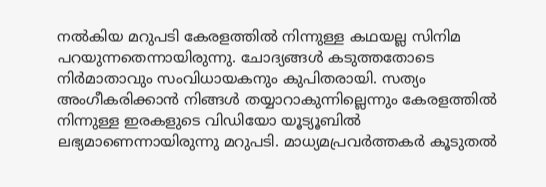നല്‍കിയ മറുപടി കേരളത്തില്‍ നിന്നുള്ള കഥയല്ല സിനിമ പറയുന്നതെന്നായിരുന്നു. ചോദ്യങ്ങള്‍ കടുത്തതോടെ നിര്‍മാതാവും സംവിധായകനും കുപിതരായി. സത്യം അംഗീകരിക്കാന്‍ നിങ്ങള്‍ തയ്യാറാകുന്നില്ലെന്നും കേരളത്തില്‍ നിന്നുള്ള ഇരകളുടെ വിഡിയോ യൂട്യൂബില്‍ ലഭ്യമാണെന്നായിരുന്നു മറുപടി. മാധ്യമപ്രവര്‍ത്തകര്‍ കൂടുതല്‍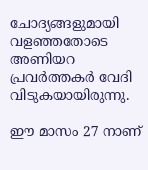ചോദ്യങ്ങളുമായി വളഞ്ഞതോടെ അണിയറ പ്രവര്‍ത്തകര്‍ വേദി വിടുകയായിരുന്നു.

ഈ മാസം 27 നാണ്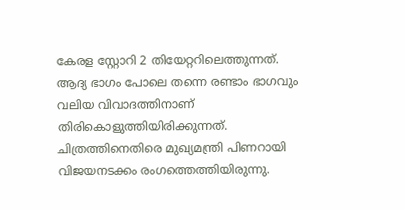കേരള സ്റ്റോറി 2 തിയേറ്ററിലെത്തുന്നത്. ആദ്യ ഭാഗം പോലെ തന്നെ രണ്ടാം ഭാഗവും വലിയ വിവാദത്തിനാണ് തിരികൊളുത്തിയിരിക്കുന്നത്. ചിത്രത്തിനെതിരെ മുഖ്യമന്ത്രി പിണറായി വിജയനടക്കം രംഗത്തെത്തിയിരുന്നു.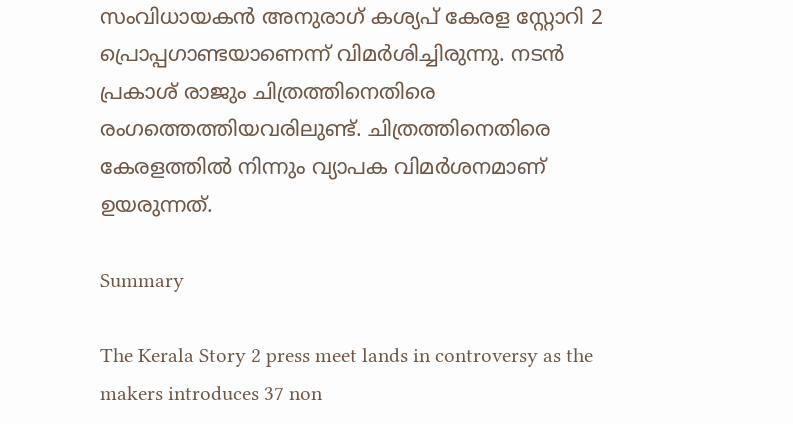സംവിധായകന്‍ അനുരാഗ് കശ്യപ് കേരള സ്റ്റോറി 2 പ്രൊപ്പഗാണ്ടയാണെന്ന് വിമര്‍ശിച്ചിരുന്നു. നടന്‍ പ്രകാശ് രാജും ചിത്രത്തിനെതിരെ രംഗത്തെത്തിയവരിലുണ്ട്. ചിത്രത്തിനെതിരെ കേരളത്തില്‍ നിന്നും വ്യാപക വിമര്‍ശനമാണ് ഉയരുന്നത്.

Summary

The Kerala Story 2 press meet lands in controversy as the makers introduces 37 non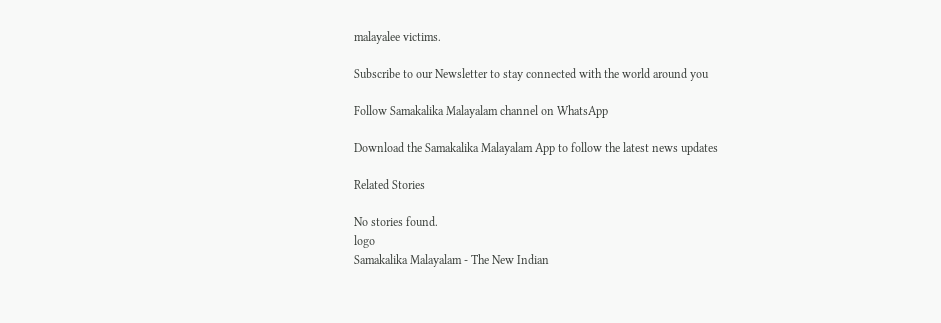malayalee victims.

Subscribe to our Newsletter to stay connected with the world around you

Follow Samakalika Malayalam channel on WhatsApp

Download the Samakalika Malayalam App to follow the latest news updates

Related Stories

No stories found.
logo
Samakalika Malayalam - The New Indian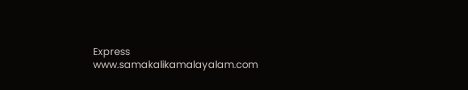Express
www.samakalikamalayalam.com